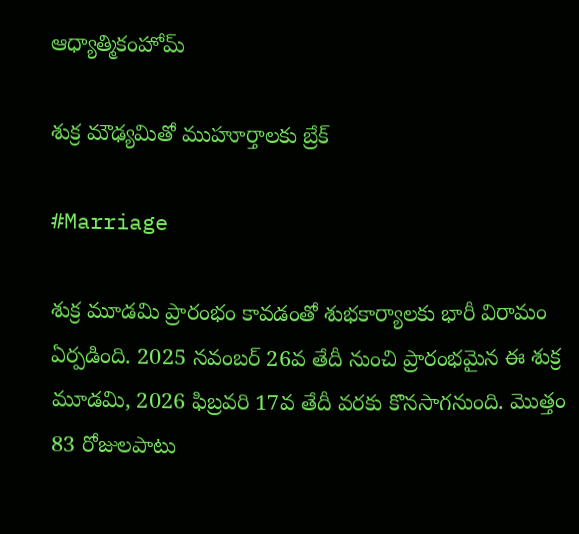ఆధ్యాత్మికంహోమ్

శుక్ర మౌఢ్యమితో ముహూర్తాలకు బ్రేక్

#Marriage

శుక్ర మూడమి ప్రారంభం కావడంతో శుభకార్యాలకు భారీ విరామం ఏర్పడింది. 2025 నవంబర్‌ 26వ తేదీ నుంచి ప్రారంభమైన ఈ శుక్ర మూడమి, 2026 ఫిబ్రవరి 17వ తేదీ వరకు కొనసాగనుంది. మొత్తం 83 రోజులపాటు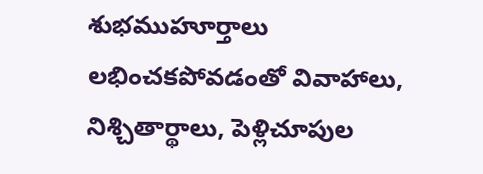శుభముహూర్తాలు లభించకపోవడంతో వివాహాలు, నిశ్చితార్థాలు, పెళ్లిచూపుల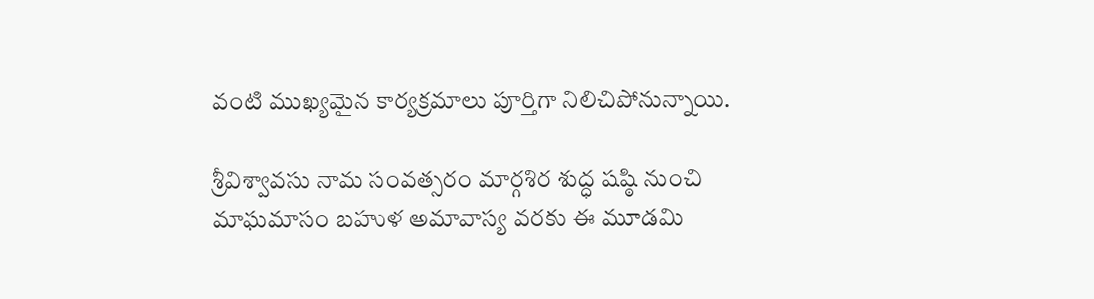వంటి ముఖ్యమైన కార్యక్రమాలు పూర్తిగా నిలిచిపోనున్నాయి.

శ్రీవిశ్వావసు నామ సంవత్సరం మార్గశిర శుద్ధ షష్ఠి నుంచి మాఘమాసం బహుళ అమావాస్య వరకు ఈ మూడమి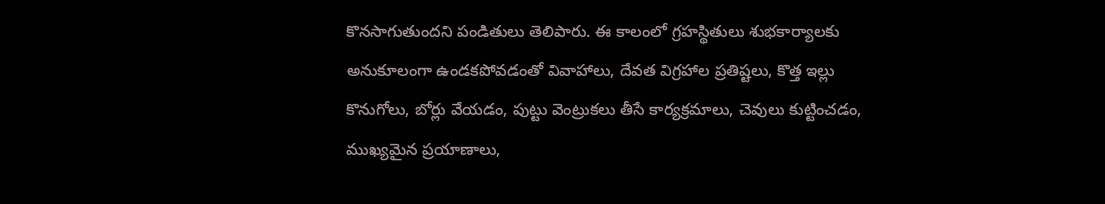కొనసాగుతుందని పండితులు తెలిపారు. ఈ కాలంలో గ్రహస్థితులు శుభకార్యాలకు అనుకూలంగా ఉండకపోవడంతో వివాహాలు, దేవత విగ్రహాల ప్రతిష్టలు, కొత్త ఇల్లు కొనుగోలు, బోర్లు వేయడం, పుట్టు వెంట్రుకలు తీసే కార్యక్రమాలు, చెవులు కుట్టించడం, ముఖ్యమైన ప్రయాణాలు,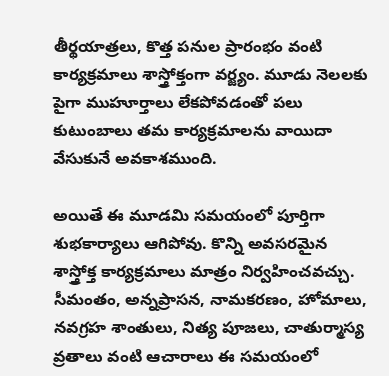తీర్థయాత్రలు, కొత్త పనుల ప్రారంభం వంటి కార్యక్రమాలు శాస్త్రోక్తంగా వర్జ్యం. మూడు నెలలకు పైగా ముహూర్తాలు లేకపోవడంతో పలు కుటుంబాలు తమ కార్యక్రమాలను వాయిదా వేసుకునే అవకాశముంది.

అయితే ఈ మూడమి సమయంలో పూర్తిగా శుభకార్యాలు ఆగిపోవు. కొన్ని అవసరమైన శాస్త్రోక్త కార్యక్రమాలు మాత్రం నిర్వహించవచ్చు. సీమంతం, అన్నప్రాసన, నామకరణం, హోమాలు, నవగ్రహ శాంతులు, నిత్య పూజలు, చాతుర్మాస్య వ్రతాలు వంటి ఆచారాలు ఈ సమయంలో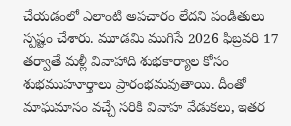చేయడంలో ఎలాంటి అపచారం లేదని పండితులు స్పష్టం చేశారు. మూడమి ముగిసే 2026 ఫిబ్రవరి 17 తర్వాతే మళ్లీ వివాహాది శుభకార్యాల కోసం శుభముహూర్తాలు ప్రారంభమవుతాయి. దీంతో మాఘమాసం వచ్చే సరికి వివాహ వేడుకలు, ఇతర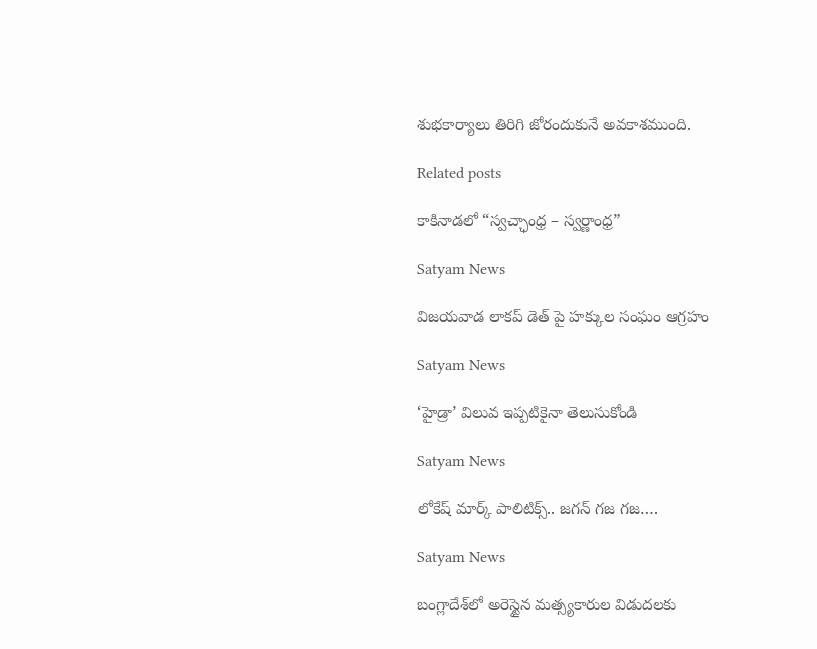శుభకార్యాలు తిరిగి జోరందుకునే అవకాశముంది.

Related posts

కాకినాడలో “స్వచ్ఛాంధ్ర – స్వర్ణాంధ్ర”

Satyam News

విజయవాడ లాకప్ డెత్ పై హక్కుల సంఘం ఆగ్రహం

Satyam News

‘హైడ్రా’ విలువ ఇప్పటికైనా తెలుసుకోండి

Satyam News

లోకేష్‌ మార్క్‌ పాలిటిక్స్‌.. జగన్ గజ గజ….

Satyam News

బంగ్లాదేశ్‌లో అరెస్టైన మత్స్యకారుల విడుదలకు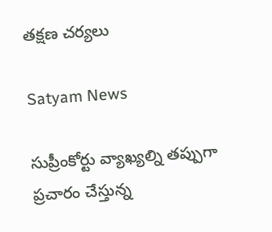తక్షణ చర్యలు

Satyam News

సుప్రీంకోర్టు వ్యాఖ్యల్ని తప్పుగా ప్రచారం చేస్తున్న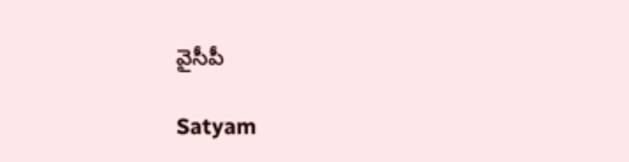వైసీపీ

Satyam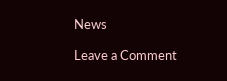News

Leave a Comment